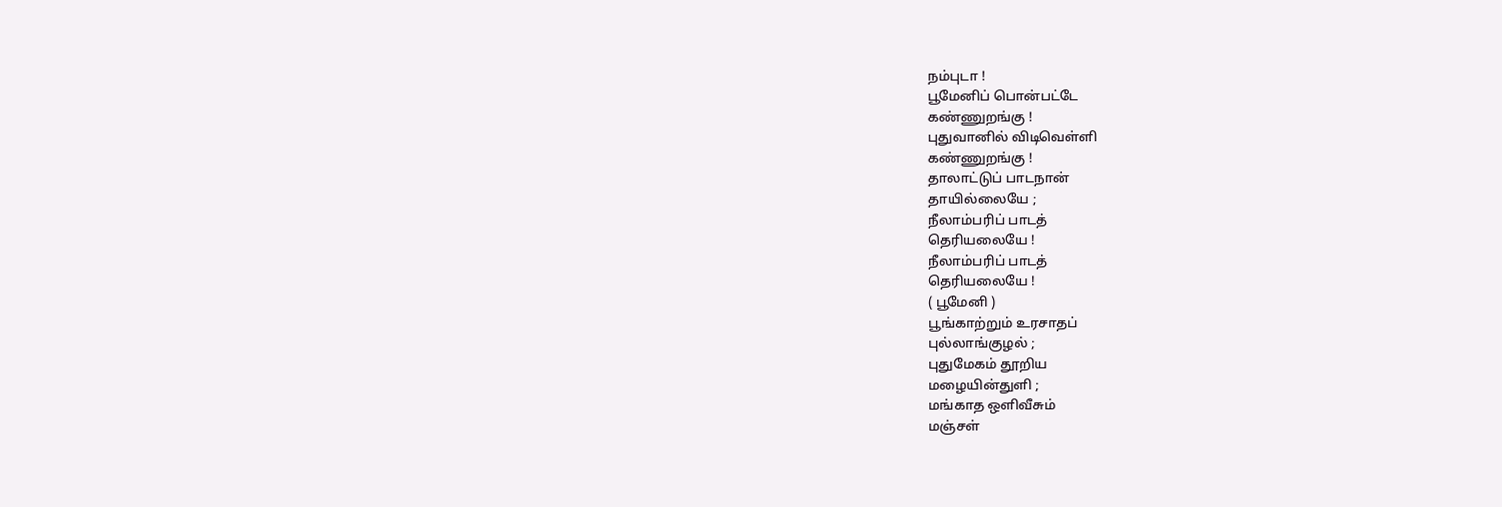நம்புடா !
பூமேனிப் பொன்பட்டே
கண்ணுறங்கு !
புதுவானில் விடிவெள்ளி
கண்ணுறங்கு !
தாலாட்டுப் பாடநான்
தாயில்லையே ;
நீலாம்பரிப் பாடத்
தெரியலையே !
நீலாம்பரிப் பாடத்
தெரியலையே !
( பூமேனி )
பூங்காற்றும் உரசாதப்
புல்லாங்குழல் ;
புதுமேகம் தூறிய
மழையின்துளி ;
மங்காத ஒளிவீசும்
மஞ்சள்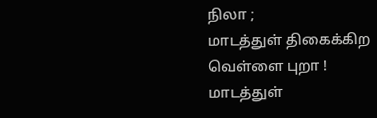நிலா ;
மாடத்துள் திகைக்கிற
வெள்ளை புறா !
மாடத்துள்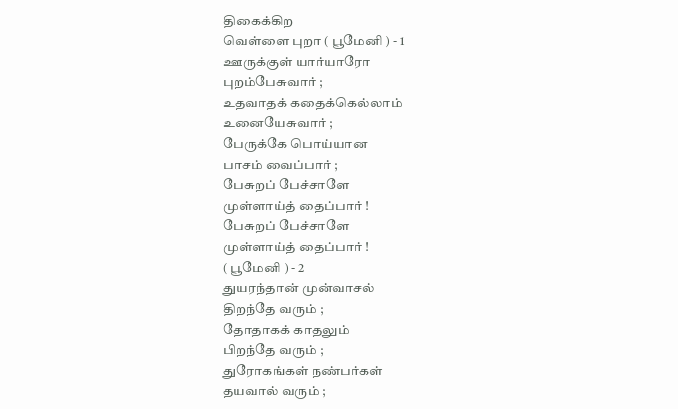திகைக்கிற
வெள்ளை புறா ( பூமேனி ) - 1
ஊருக்குள் யார்யாரோ
புறம்பேசுவார் ;
உதவாதக் கதைக்கெல்லாம்
உனையேசுவார் ;
பேருக்கே பொய்யான
பாசம் வைப்பார் ;
பேசுறப் பேச்சாளே
முள்ளாய்த் தைப்பார் !
பேசுறப் பேச்சாளே
முள்ளாய்த் தைப்பார் !
( பூமேனி ) - 2
துயரந்தான் முன்வாசல்
திறந்தே வரும் ;
தோதாகக் காதலும்
பிறந்தே வரும் ;
துரோகங்கள் நண்பர்கள்
தயவால் வரும் ;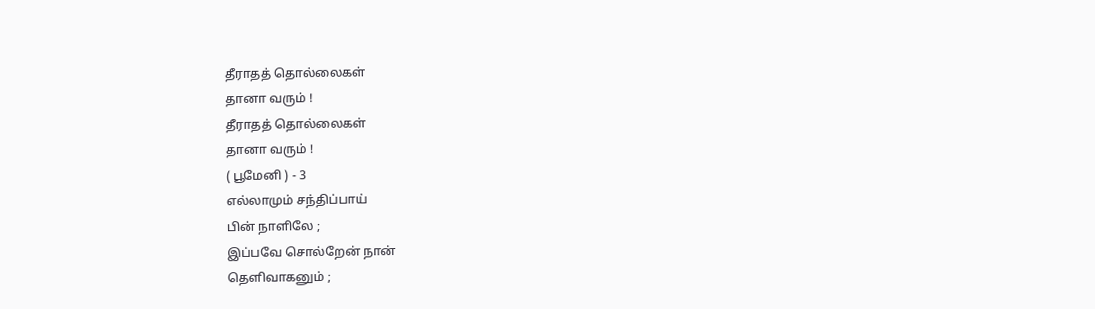தீராதத் தொல்லைகள்
தானா வரும் !
தீராதத் தொல்லைகள்
தானா வரும் !
( பூமேனி ) - 3
எல்லாமும் சந்திப்பாய்
பின் நாளிலே ;
இப்பவே சொல்றேன் நான்
தெளிவாகனும் ;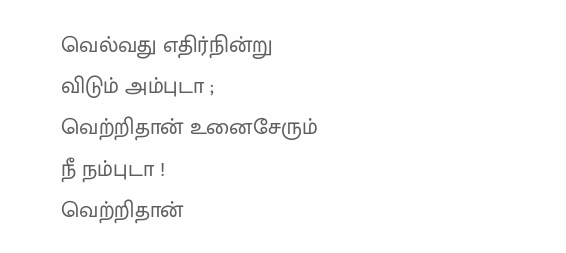வெல்வது எதிர்நின்று
விடும் அம்புடா ;
வெற்றிதான் உனைசேரும்
நீ நம்புடா !
வெற்றிதான்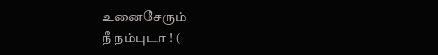உனைசேரும்
நீ நம்புடா ! (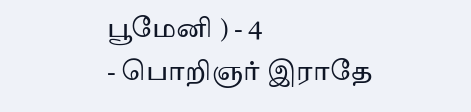பூமேனி ) - 4
- பொறிஞர் இராதே